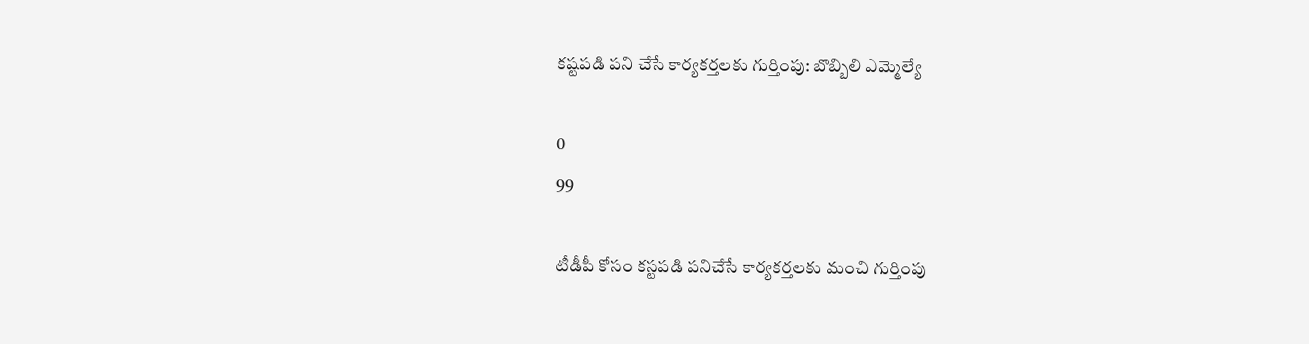కష్టపడి పని చేసే కార్యకర్తలకు గుర్తింపు: బొబ్బిలి ఎమ్మెల్యే

0
99

టీడీపీ కోసం కస్టపడి పనిచేసే కార్యకర్తలకు మంచి గుర్తింపు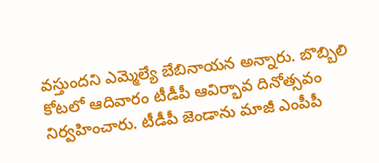వస్తుందని ఎమ్మెల్యే బేబినాయన అన్నారు. బొబ్బిలి కోటలో ఆదివారం టీడీపీ ఆవిర్భావ దినోత్సవం నిర్వహించారు. టీడీపీ జెండాను మాజీ ఎంపీపీ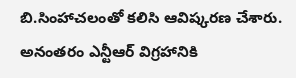బి.సింహాచలంతో కలిసి ఆవిష్కరణ చేశారు. అనంతరం ఎన్టీఆర్ విగ్రహానికి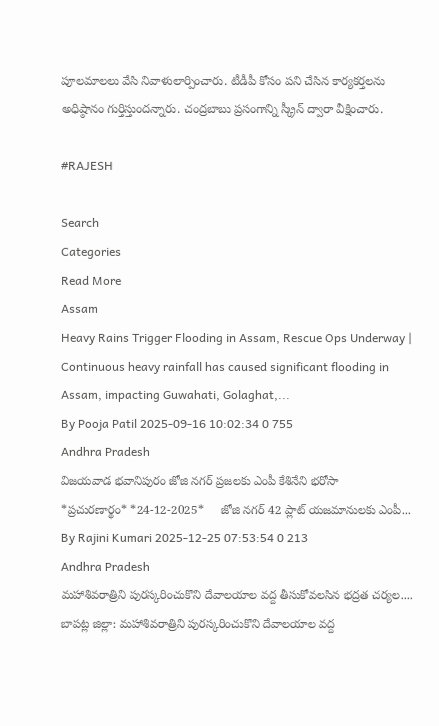పూలమాలలు వేసి నివాళులార్పించారు. టీడీపీ కోసం పని చేసిన కార్యకర్తలను అధిష్ఠానం గుర్తిస్తుందన్నారు. చంద్రబాబు ప్రసంగాన్ని స్క్రీన్ ద్వారా వీక్షించారు.

#RAJESH

Search
Categories
Read More
Assam
Heavy Rains Trigger Flooding in Assam, Rescue Ops Underway |
Continuous heavy rainfall has caused significant flooding in Assam, impacting Guwahati, Golaghat,...
By Pooja Patil 2025-09-16 10:02:34 0 755
Andhra Pradesh
విజయవాడ భవానిపురం జోజి నగర్ ప్రజలకు ఎంపీ కేశినేని భరోసా
*ప్రచుర‌ణార్థం* *24-12-2025*     జోజి న‌గ‌ర్ 42 ప్లాట్ యజమానులకు ఎంపీ...
By Rajini Kumari 2025-12-25 07:53:54 0 213
Andhra Pradesh
మహాశివరాత్రిని పురస్కరించుకొని దేవాలయాల వద్ద తీసుకోవలసిన భద్రత చర్యల....
బాపట్ల జిల్లా: మహాశివరాత్రిని పురస్కరించుకొని దేవాలయాల వద్ద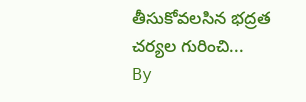తీసుకోవలసిన భద్రత చర్యల గురించి...
By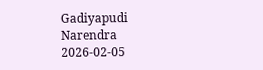Gadiyapudi Narendra 2026-02-05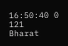16:50:40 0 121
Bharat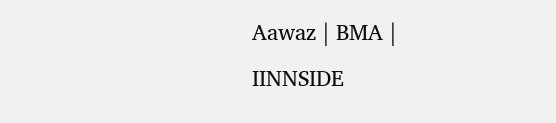Aawaz | BMA | IINNSIDE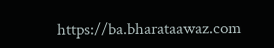https://ba.bharataawaz.com